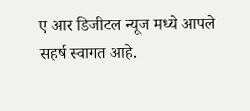ए आर डिजीटल न्यूज मध्ये आपले सहर्ष स्वागत आहे.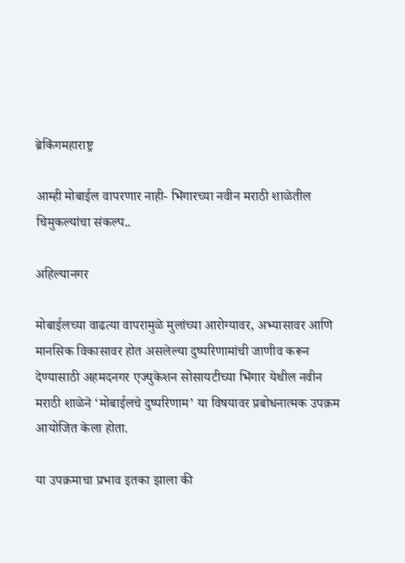ब्रेकिंगमहाराष्ट्र

आम्ही मोबाईल वापरणार नाही- भिंगारच्या नवीन मराठी शाळेतील चिमुकल्यांचा संकल्प..

अहिल्यानगर

मोबाईलच्या वाढत्या वापरामुळे मुलांच्या आरोग्यावर, अभ्यासावर आणि मानसिक विकासावर होत असलेल्या दुष्परिणामांची जाणीव करून देण्यासाठी अहमदनगर एज्युकेशन सोसायटीच्या भिंगार येथील नवीन मराठी शाळेने ‘मोबाईलचे दुष्परिणाम’ या विषयावर प्रबोधनात्मक उपक्रम आयोजित केला होता.

या उपक्रमाचा प्रभाव इतका झाला की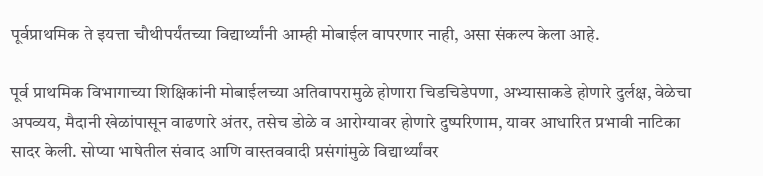पूर्वप्राथमिक ते इयत्ता चौथीपर्यंतच्या विद्यार्थ्यांनी आम्ही मोबाईल वापरणार नाही, असा संकल्प केला आहे.

पूर्व प्राथमिक विभागाच्या शिक्षिकांनी मोबाईलच्या अतिवापरामुळे होणारा चिडचिडेपणा, अभ्यासाकडे होणारे दुर्लक्ष, वेळेचा अपव्यय, मैदानी खेळांपासून वाढणारे अंतर, तसेच डोळे व आरोग्यावर होणारे दुष्परिणाम, यावर आधारित प्रभावी नाटिका सादर केली. सोप्या भाषेतील संवाद आणि वास्तववादी प्रसंगांमुळे विद्यार्थ्यांवर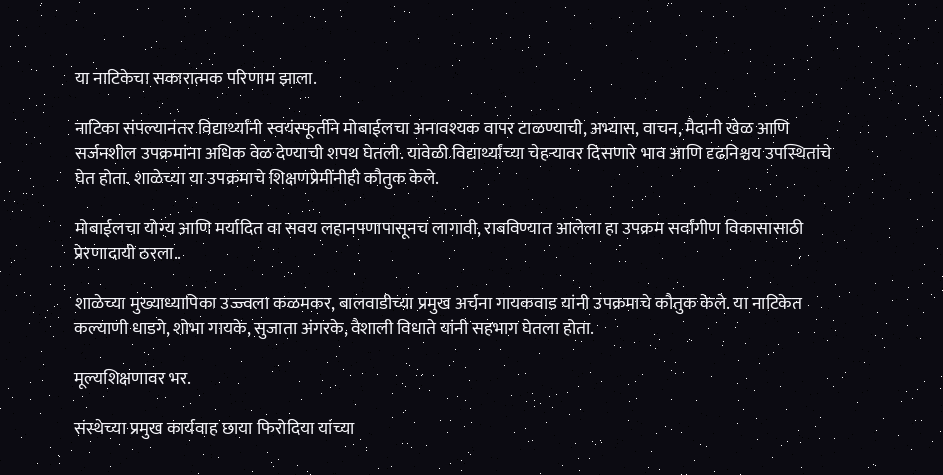या नाटिकेचा सकारात्मक परिणाम झाला.

नाटिका संपल्यानंतर विद्यार्थ्यांनी स्वयंस्फूर्तीने मोबाईलचा अनावश्यक वापर टाळण्याची, अभ्यास, वाचन, मैदानी खेळ आणि सर्जनशील उपक्रमांना अधिक वेळ देण्याची शपथ घेतली. यावेळी विद्यार्थ्यांच्या चेहऱ्यावर दिसणारे भाव आणि दृढनिश्चय उपस्थितांचे घेत होता. शाळेच्या या उपक्रमाचे शिक्षणप्रेमींनीही कौतुक केले.

मोबाईलचा योग्य आणि मर्यादित वा सवय लहानपणापासूनच लागावी, राबविण्यात आलेला हा उपक्रम सर्वांगीण विकासासाठी प्रेरणादायी ठरला..

शाळेच्या मुख्याध्यापिका उज्ज्वला कळमकर, बालवाडीच्या प्रमुख अर्चना गायकवाड यांनी उपक्रमाचे कौतुक केले. या नाटिकेत कल्याणी धाडगे, शोभा गायके, सुजाता अंगरके, वैशाली विधाते यांनी सहभाग घेतला होता.

मूल्यशिक्षणावर भर.

संस्थेच्या प्रमुख कार्यवाह छाया फिरोदिया यांच्या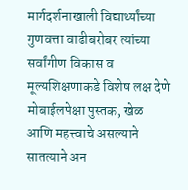मार्गदर्शनाखाली विद्यार्थ्यांच्या गुणवत्ता वाढीबरोबर त्यांच्या सर्वांगीण विकास व मूल्यशिक्षणाकडे विशेष लक्ष देणे मोबाईलपेक्षा पुस्तक, खेळ आणि महत्त्वाचे असल्याने सातत्याने अन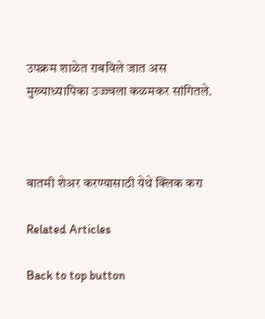उपक्रम शाळेत राबविले जात अस मुख्याध्यापिका उज्ज्वला कळमकर सांगितले.



बातमी शेअर करण्यासाठी येथे क्लिक करा

Related Articles

Back to top button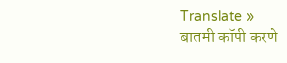Translate »
बातमी कॉपी करणे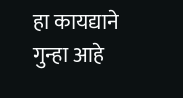हा कायद्याने गुन्हा आहे